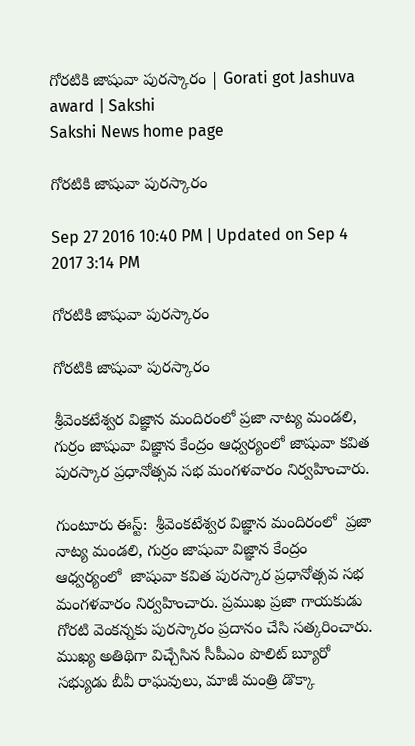గోరటికి జాషువా పురస్కారం | Gorati got Jashuva award | Sakshi
Sakshi News home page

గోరటికి జాషువా పురస్కారం

Sep 27 2016 10:40 PM | Updated on Sep 4 2017 3:14 PM

గోరటికి జాషువా పురస్కారం

గోరటికి జాషువా పురస్కారం

శ్రీవెంకటేశ్వర విజ్ఞాన మందిరంలో ప్రజా నాట్య మండలి, గుర్రం జాషువా విజ్ఞాన కేంద్రం ఆధ్వర్యంలో జాషువా కవిత పురస్కార ప్రధానోత్సవ సభ మంగళవారం నిర్వహించారు.

గుంటూరు ఈస్ట్‌:  శ్రీవెంకటేశ్వర విజ్ఞాన మందిరంలో  ప్రజా నాట్య మండలి, గుర్రం జాషువా విజ్ఞాన కేంద్రం  ఆధ్వర్యంలో  జాషువా కవిత పురస్కార ప్రధానోత్సవ సభ మంగళవారం నిర్వహించారు. ప్రముఖ ప్రజా గాయకుడు గోరటి వెంకన్నకు పురస్కారం ప్రదానం చేసి సత్కరించారు. ముఖ్య అతిథిగా విచ్చేసిన సీపీఎం పొలిట్‌ బ్యూరో సభ్యుడు బీవీ రాఘవులు, మాజీ మంత్రి డొక్కా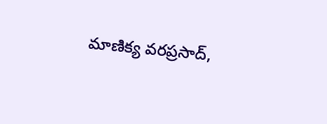మాణిక్య వరప్రసాద్,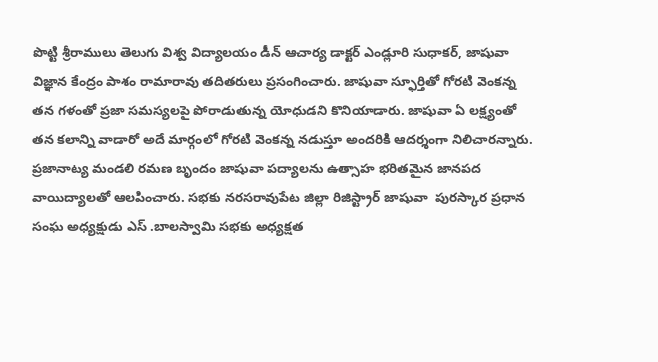పొట్టి శ్రీరాములు తెలుగు విశ్వ విద్యాలయం డీన్‌ ఆచార్య డాక్టర్‌ ఎండ్లూరి సుధాకర్, జాషువా విజ్ఞాన కేంద్రం పాశం రామారావు తదితరులు ప్రసంగించారు. జాషువా స్ఫూర్తితో గోరటి వెంకన్న తన గళంతో ప్రజా సమస్యలపై పోరాడుతున్న యోధుడని కొనియాడారు. జాషువా ఏ లక్ష్యంతో తన కలాన్ని వాడారో అదే మార్గంలో గోరటి వెంకన్న నడుస్తూ అందరికి ఆదర్శంగా నిలిచారన్నారు. ప్రజానాట్య మండలి రమణ బృందం జాషువా పద్యాలను ఉత్సాహ భరితమైన జానపద వాయిద్యాలతో ఆలపించారు. సభకు నరసరావుపేట జిల్లా రిజిస్ట్రార్‌ జాషువా  పురస్కార ప్రధాన సంఘ అధ్యక్షుడు ఎస్‌ .బాలస్వామి సభకు అధ్యక్షత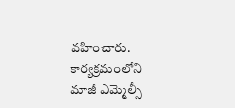వహించారు. కార్యక్రమంలోని మాజీ ఎమ్మెల్సీ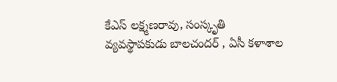కేఎస్‌ లక్ష్మణరావు, సంస్కృతి వ్యవస్థాపకుడు బాలచందర్‌ , ఏసీ కళాశాల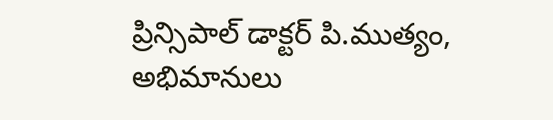ప్రిన్సిపాల్‌ డాక్టర్‌ పి.ముత్యం, అభిమానులు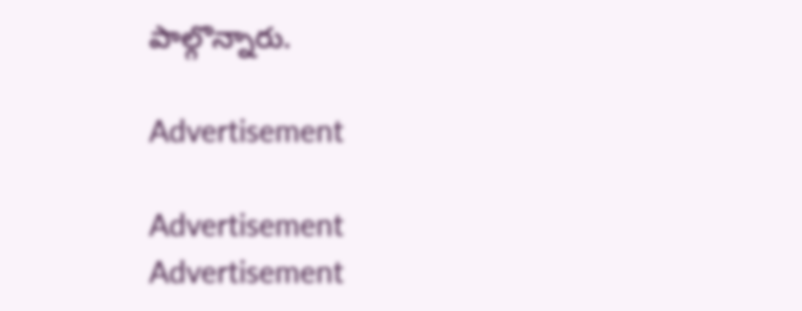పాల్గొన్నారు.

Advertisement

Advertisement
Advertisement